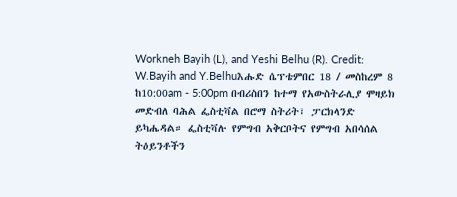Workneh Bayih (L), and Yeshi Belhu (R). Credit: W.Bayih and Y.Belhuእሑድ ሴፕቴምበር 18 / መስከረም 8 ከ10:00am - 5:00pm በብሪስበን ከተማ የአውስትራሊያ ሞዛይክ መድብለ ባሕል ፌስቲቫል በሮማ ስትሪት፣ ፓርክላንድ ይካሔዳል። ፌስቲቫሉ የምግብ አቅርቦትና የምግብ አበሳሰል ትዕይንቶችን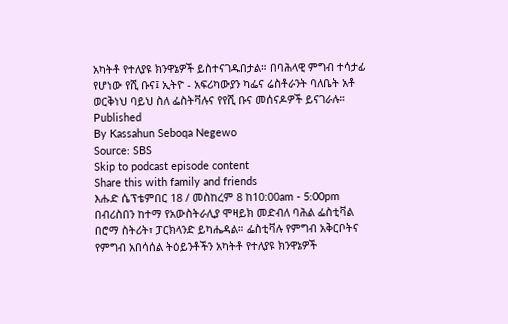አካትቶ የተለያዩ ክንዋኔዎች ይስተናገዱበታል። በባሕላዊ ምግብ ተሳታፊ የሆነው የሺ ቡና፤ ኢትዮ - አፍሪካውያን ካፌና ሬስቶራንት ባለቤት አቶ ወርቅነህ ባይህ ስለ ፌስትቫሉና የየሺ ቡና መሰናዶዎች ይናገራሉ።
Published
By Kassahun Seboqa Negewo
Source: SBS
Skip to podcast episode content
Share this with family and friends
እሑድ ሴፕቴምበር 18 / መስከረም 8 ከ10:00am - 5:00pm በብሪስበን ከተማ የአውስትራሊያ ሞዛይክ መድብለ ባሕል ፌስቲቫል በሮማ ስትሪት፣ ፓርክላንድ ይካሔዳል። ፌስቲቫሉ የምግብ አቅርቦትና የምግብ አበሳሰል ትዕይንቶችን አካትቶ የተለያዩ ክንዋኔዎች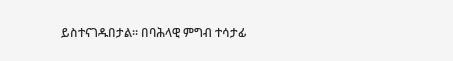ይስተናገዱበታል። በባሕላዊ ምግብ ተሳታፊ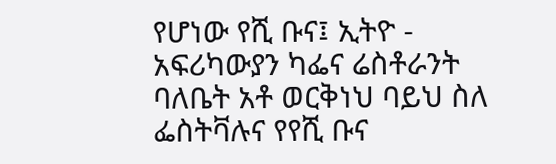የሆነው የሺ ቡና፤ ኢትዮ - አፍሪካውያን ካፌና ሬስቶራንት ባለቤት አቶ ወርቅነህ ባይህ ስለ ፌስትቫሉና የየሺ ቡና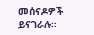መሰናዶዎች ይናገራሉ።